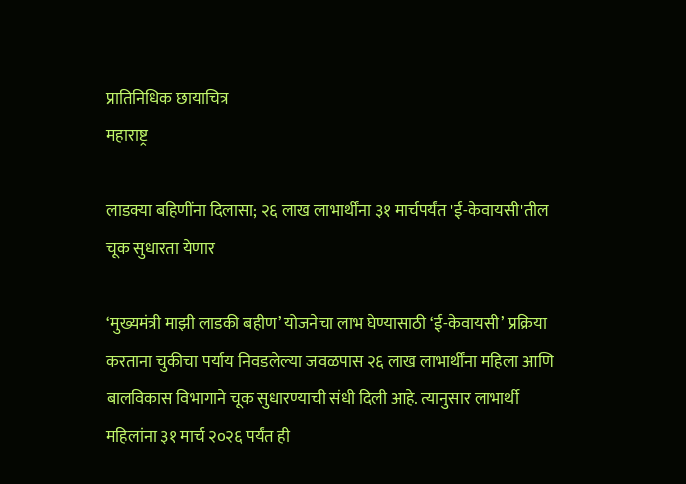प्रातिनिधिक छायाचित्र
महाराष्ट्र

लाडक्या बहिणींना दिलासा; २६ लाख लाभार्थींना ३१ मार्चपर्यंत 'ई-केवायसी'तील चूक सुधारता येणार

‘मुख्यमंत्री माझी लाडकी बहीण’ योजनेचा लाभ घेण्यासाठी ‘ई-केवायसी’ प्रक्रिया करताना चुकीचा पर्याय निवडलेल्या जवळपास २६ लाख लाभार्थींना महिला आणि बालविकास विभागाने चूक सुधारण्याची संधी दिली आहे. त्यानुसार लाभार्थी महिलांना ३१ मार्च २०२६ पर्यंत ही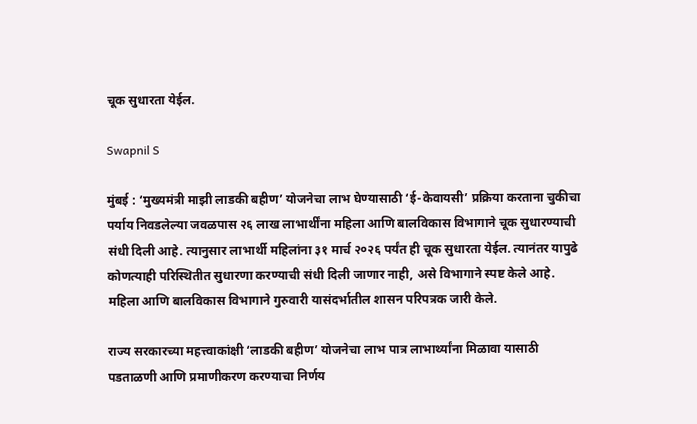चूक सुधारता येईल.

Swapnil S

मुंबई : ‘मुख्यमंत्री माझी लाडकी बहीण’ योजनेचा लाभ घेण्यासाठी ‘ई-केवायसी’ प्रक्रिया करताना चुकीचा पर्याय निवडलेल्या जवळपास २६ लाख लाभार्थींना महिला आणि बालविकास विभागाने चूक सुधारण्याची संधी दिली आहे. त्यानुसार लाभार्थी महिलांना ३१ मार्च २०२६ पर्यंत ही चूक सुधारता येईल. त्यानंतर यापुढे कोणत्याही परिस्थितीत सुधारणा करण्याची संधी दिली जाणार नाही, असे विभागाने स्पष्ट केले आहे. महिला आणि बालविकास विभागाने गुरुवारी यासंदर्भातील शासन परिपत्रक जारी केले.

राज्य सरकारच्या महत्त्वाकांक्षी ‘लाडकी बहीण’ योजनेचा लाभ पात्र लाभार्थ्यांना मिळावा यासाठी पडताळणी आणि प्रमाणीकरण करण्याचा निर्णय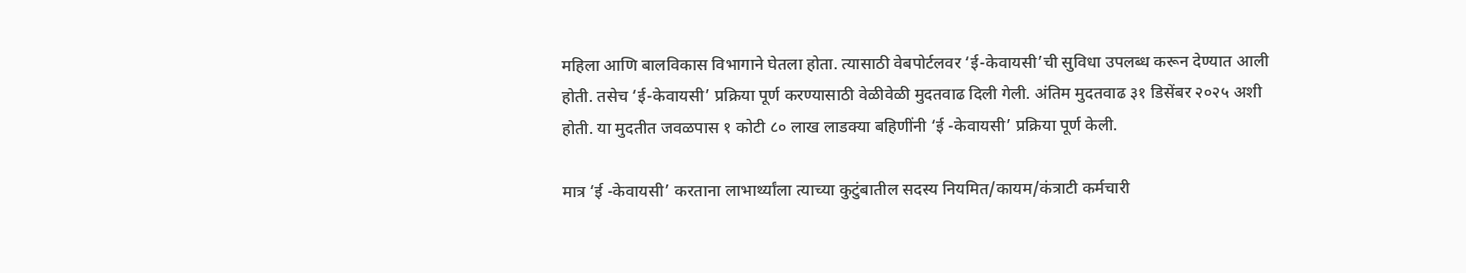महिला आणि बालविकास विभागाने घेतला होता. त्यासाठी वेबपोर्टलवर ‘ई-केवायसी’ची सुविधा उपलब्ध करून देण्यात आली होती. तसेच ‘ई-केवायसी’ प्रक्रिया पूर्ण करण्यासाठी वेळीवेळी मुदतवाढ दिली गेली. अंतिम मुदतवाढ ३१ डिसेंबर २०२५ अशी होती. या मुदतीत जवळपास १ कोटी ८० लाख लाडक्या बहिणींनी ‘ई -केवायसी’ प्रक्रिया पूर्ण केली.

मात्र ‘ई -केवायसी’ करताना लाभार्थ्यांला त्याच्या कुटुंबातील सदस्य नियमित/कायम/कंत्राटी कर्मचारी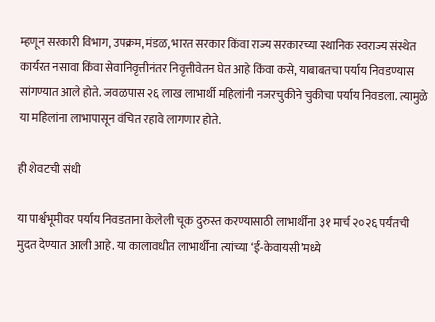म्हणून सरकारी विभाग, उपक्रम, मंडळ, भारत सरकार किंवा राज्य सरकारच्या स्थानिक स्वराज्य संस्थेत कार्यरत नसावा किंवा सेवानिवृत्तीनंतर निवृत्तीवेतन घेत आहे किंवा कसे, याबाबतचा पर्याय निवडण्यास सांगण्यात आले होते. जवळपास २६ लाख लाभार्थी महिलांनी नजरचुकीने चुकीचा पर्याय निवडला. त्यामुळे या महिलांना लाभापासून वंचित रहावे लागणार होते.

ही शेवटची संधी

या पार्श्वभूमीवर पर्याय निवडताना केलेली चूक दुरुस्त करण्यासाठी लाभार्थींना ३१ मार्च २०२६ पर्यंतची मुदत देण्यात आली आहे. या कालावधीत लाभार्थींना त्यांच्या ‘ई-केवायसी’मध्ये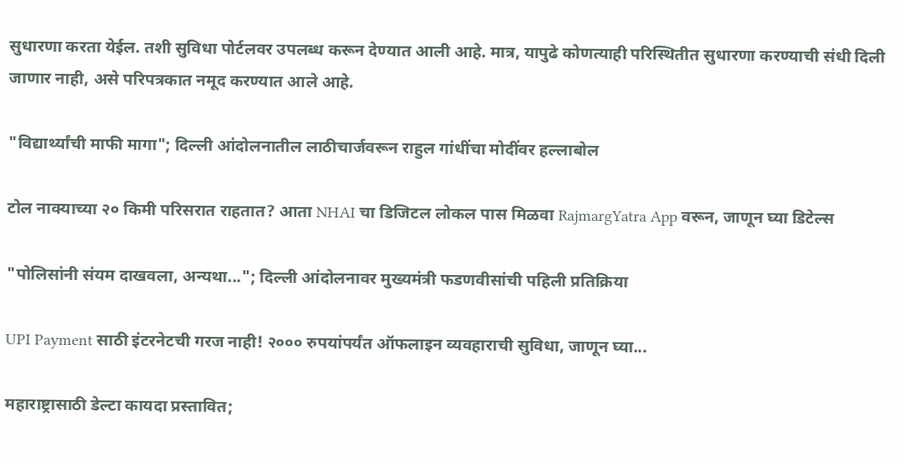सुधारणा करता येईल. तशी सुविधा पोर्टलवर उपलब्ध करून देण्यात आली आहे. मात्र, यापुढे कोणत्याही परिस्थितीत सुधारणा करण्याची संधी दिली जाणार नाही, असे परिपत्रकात नमूद करण्यात आले आहे.

"विद्यार्थ्यांची माफी मागा"; दिल्ली आंदोलनातील लाठीचार्जवरून राहुल गांधींचा मोदींवर हल्लाबोल

टोल नाक्याच्या २० किमी परिसरात राहतात? आता NHAI चा डिजिटल लोकल पास मिळवा RajmargYatra App वरून, जाणून घ्या डिटेल्स

"पोलिसांनी संयम दाखवला, अन्यथा..."; दिल्ली आंदोलनावर मुख्यमंत्री फडणवीसांची पहिली प्रतिक्रिया

UPI Payment साठी इंटरनेटची गरज नाही! २००० रुपयांपर्यंत ऑफलाइन व्यवहाराची सुविधा, जाणून घ्या...

महाराष्ट्रासाठी डेल्टा कायदा प्रस्तावित;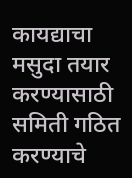कायद्याचा मसुदा तयार करण्यासाठी समिती गठित करण्याचे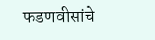फडणवीसांचे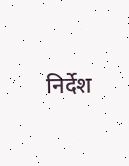निर्देश